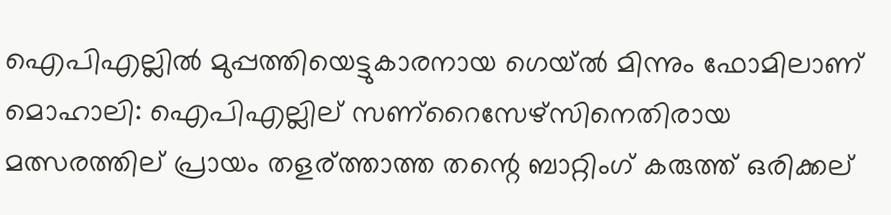ഐപിഎല്ലില്‍ മുപ്പത്തിയെട്ടുകാരനായ ഗെയ്‌ല്‍ മിന്നും ഫോമിലാണ്
മൊഹാലി: ഐപിഎല്ലില് സണ്റൈസേഴ്സിനെതിരായ മത്സരത്തില് പ്രായം തളര്ത്താത്ത തന്റെ ബാറ്റിംഗ് കരുത്ത് ഒരിക്കല്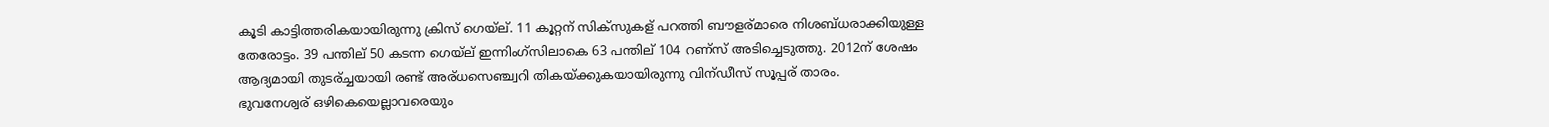കൂടി കാട്ടിത്തരികയായിരുന്നു ക്രിസ് ഗെയ്ല്. 11 കൂറ്റന് സിക്സുകള് പറത്തി ബൗളര്മാരെ നിശബ്ധരാക്കിയുള്ള തേരോട്ടം. 39 പന്തില് 50 കടന്ന ഗെയ്ല് ഇന്നിംഗ്സിലാകെ 63 പന്തില് 104 റണ്സ് അടിച്ചെടുത്തു. 2012ന് ശേഷം ആദ്യമായി തുടര്ച്ചയായി രണ്ട് അര്ധസെഞ്ച്വറി തികയ്ക്കുകയായിരുന്നു വിന്ഡീസ് സൂപ്പര് താരം.
ഭുവനേശ്വര് ഒഴികെയെല്ലാവരെയും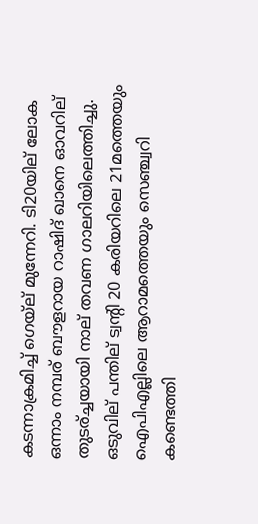കടന്നാക്രമിച്ച് ഗെയ്ല് മുന്നേറി. ടി20യില് ലോക ഒന്നാം നമ്പര് ബൗളറായ റാഷിദ് ഖാനെ ഓവറില് തുടര്ച്ചയായി നാല് തവണ ഗാലറിയിലെത്തിച്ചു. ഒടുവില് പന്തില് ട്വന്റി 20 കരിയറിലെ 21മത്തെയും ഐപിഎല്ലിലെ ആറാമത്തെയും സെഞ്ച്വറി കണ്ടെത്തി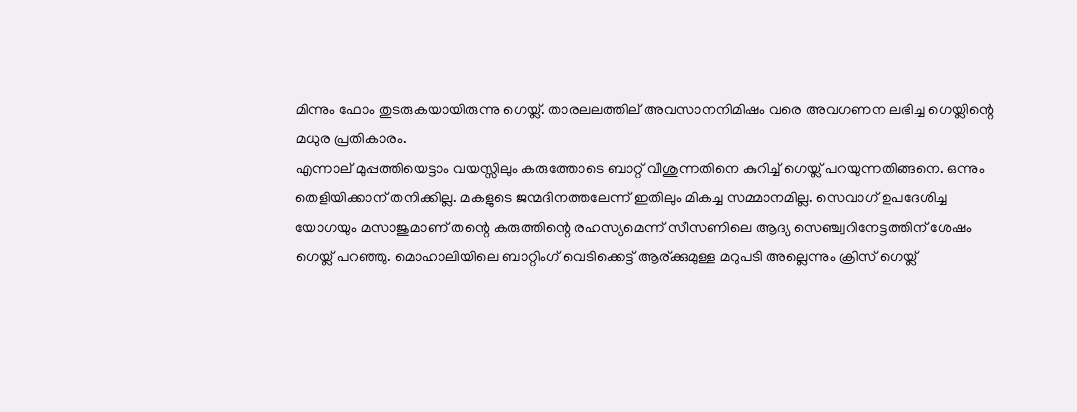മിന്നും ഫോം തുടരുകയായിരുന്നു ഗെയ്ല്. താരലലത്തില് അവസാനനിമിഷം വരെ അവഗണന ലഭിച്ച ഗെയ്ലിന്റെ മധുര പ്രതികാരം.
എന്നാല് മുപ്പത്തിയെട്ടാം വയസ്സിലും കരുത്തോടെ ബാറ്റ് വീശുന്നതിനെ കുറിച്ച് ഗെയ്ല് പറയുന്നതിങ്ങനെ. ഒന്നും തെളിയിക്കാന് തനിക്കില്ല. മകളുടെ ജന്മദിനത്തലേന്ന് ഇതിലും മികച്ച സമ്മാനമില്ല. സെവാഗ് ഉപദേശിച്ച യോഗയും മസാജുമാണ് തന്റെ കരുത്തിന്റെ രഹസ്യമെന്ന് സീസണിലെ ആദ്യ സെഞ്ച്വറിനേട്ടത്തിന് ശേഷം ഗെയ്ല് പറഞ്ഞു. മൊഹാലിയിലെ ബാറ്റിംഗ് വെടിക്കെട്ട് ആര്ക്കുമുള്ള മറുപടി അല്ലെന്നും ക്രിസ് ഗെയ്ല്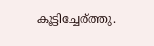കൂട്ടിച്ചേര്ത്തു.